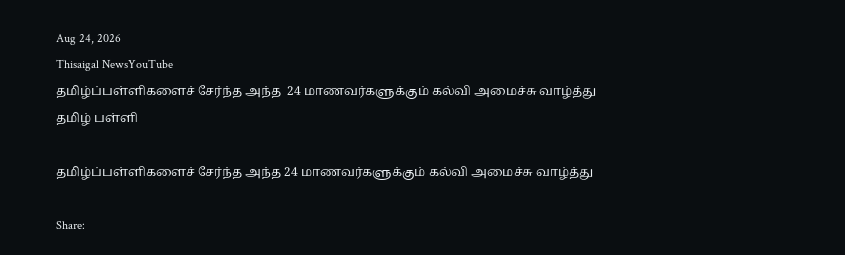Aug 24, 2026
Thisaigal NewsYouTube
தமிழ்ப்பள்ளிகளைச் சேர்ந்த அந்த  24 மாணவர்களுக்கும் கல்வி அமைச்சு வாழ்த்து
தமிழ் பள்ளி

தமிழ்ப்பள்ளிகளைச் சேர்ந்த அந்த 24 மாணவர்களுக்கும் கல்வி அமைச்சு வாழ்த்து

Share: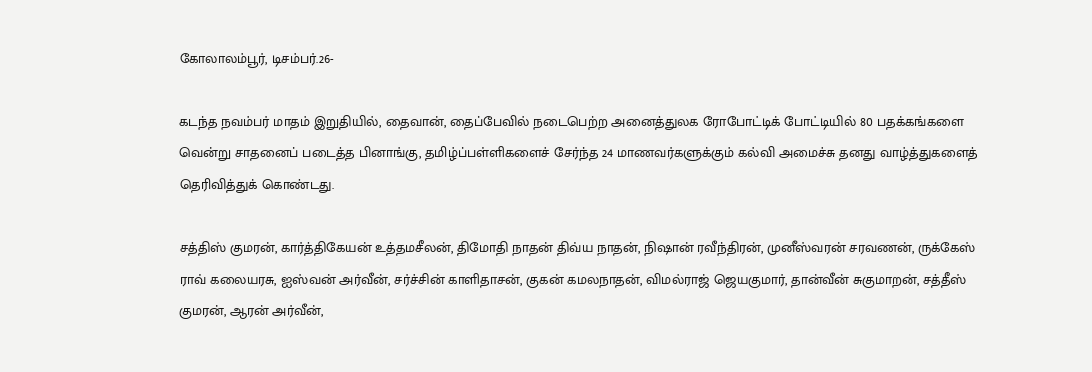கோலாலம்பூர், டிசம்பர்.26-

கடந்த நவம்பர் மாதம் இறுதியில், தைவான், தைப்பேவில் நடைபெற்ற அனைத்துலக ரோபோட்டிக் போட்டியில் 80 பதக்கங்களை வென்று சாதனைப் படைத்த பினாங்கு, தமிழ்ப்பள்ளிகளைச் சேர்ந்த 24 மாணவர்களுக்கும் கல்வி அமைச்சு தனது வாழ்த்துகளைத் தெரிவித்துக் கொண்டது.

சத்திஸ் குமரன், கார்த்திகேயன் உத்தமசீலன், திமோதி நாதன் திவ்ய நாதன், நிஷான் ரவீந்திரன், முனீஸ்வரன் சரவணன், ருக்கேஸ் ராவ் கலையரசு, ஐஸ்வன் அர்வீன், சர்ச்சின் காளிதாசன், குகன் கமலநாதன், விமல்ராஜ் ஜெயகுமார், தான்வீன் சுகுமாறன், சத்தீஸ் குமரன், ஆரன் அர்வீன்,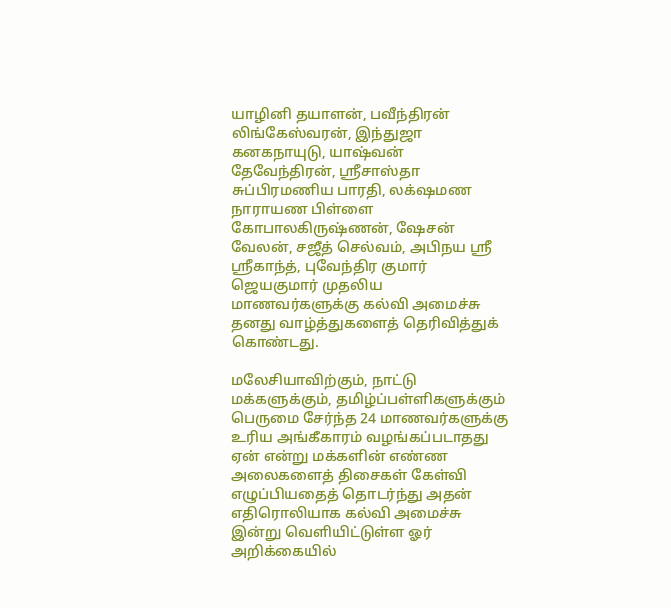யாழினி தயாளன், பவீந்திரன் லிங்கேஸ்வரன், இந்துஜா கனகநாயுடு, யாஷ்வன் தேவேந்திரன், ஸ்ரீசாஸ்தா சுப்பிரமணிய பாரதி, லக்‌ஷமண நாராயண பிள்ளை கோபாலகிருஷ்ணன், ஷேசன் வேலன், சஜீத் செல்வம், அபிநய ஸ்ரீ ஸ்ரீகாந்த், புவேந்திர குமார் ஜெயகுமார் முதலிய மாணவர்களுக்கு கல்வி அமைச்சு தனது வாழ்த்துகளைத் தெரிவித்துக் கொண்டது.

மலேசியாவிற்கும், நாட்டு மக்களுக்கும், தமிழ்ப்பள்ளிகளுக்கும் பெருமை சேர்ந்த 24 மாணவர்களுக்கு உரிய அங்கீகாரம் வழங்கப்படாதது ஏன் என்று மக்களின் எண்ண அலைகளைத் திசைகள் கேள்வி எழுப்பியதைத் தொடர்ந்து அதன் எதிரொலியாக கல்வி அமைச்சு இன்று வெளியிட்டுள்ள ஓர் அறிக்கையில்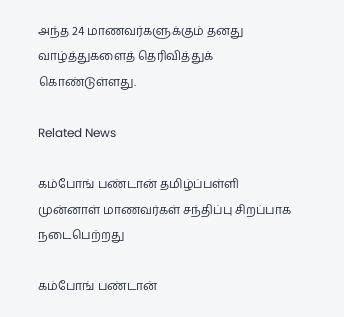அந்த 24 மாணவர்களுக்கும் தனது வாழ்த்துகளைத் தெரிவித்துக் கொண்டுள்ளது.

Related News

கம்போங் பண்டான் தமிழ்ப்பள்ளி முன்னாள் மாணவர்கள் சந்திப்பு சிறப்பாக நடைபெற்றது

கம்போங் பண்டான்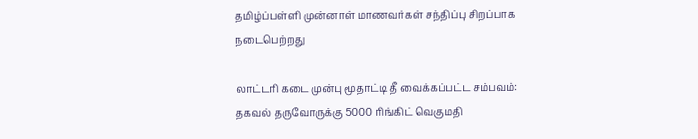தமிழ்ப்பள்ளி முன்னாள் மாணவர்கள் சந்திப்பு சிறப்பாக நடைபெற்றது

லாட்டரி கடை முன்பு மூதாட்டி தீ வைக்கப்பட்ட சம்பவம்: தகவல் தருவோருக்கு 5000 ரிங்கிட் வெகுமதி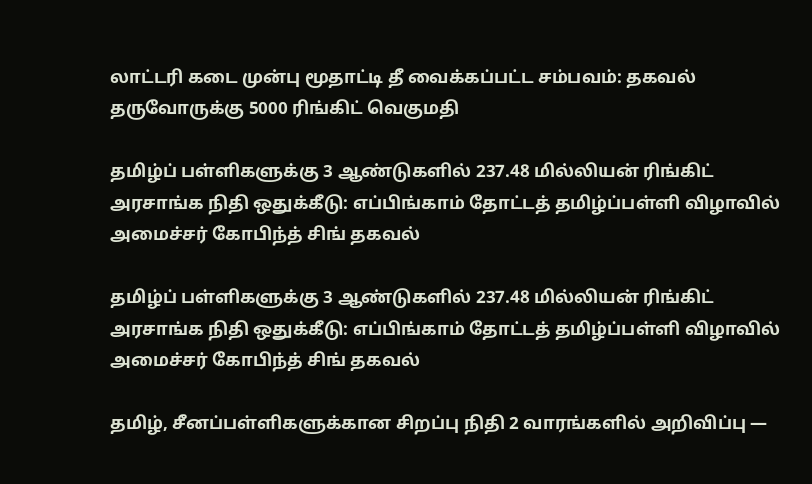லாட்டரி கடை முன்பு மூதாட்டி தீ வைக்கப்பட்ட சம்பவம்: தகவல் தருவோருக்கு 5000 ரிங்கிட் வெகுமதி

தமிழ்ப் பள்ளிகளுக்கு 3 ஆண்டுகளில் 237.48 மில்லியன் ரிங்கிட் அரசாங்க நிதி ஒதுக்கீடு: எப்பிங்காம் தோட்டத் தமிழ்ப்பள்ளி விழாவில் அமைச்சர் கோபிந்த் சிங் தகவல்

தமிழ்ப் பள்ளிகளுக்கு 3 ஆண்டுகளில் 237.48 மில்லியன் ரிங்கிட் அரசாங்க நிதி ஒதுக்கீடு: எப்பிங்காம் தோட்டத் தமிழ்ப்பள்ளி விழாவில் அமைச்சர் கோபிந்த் சிங் தகவல்

தமிழ், சீனப்பள்ளிகளுக்கான சிறப்பு நிதி 2 வாரங்களில் அறிவிப்பு —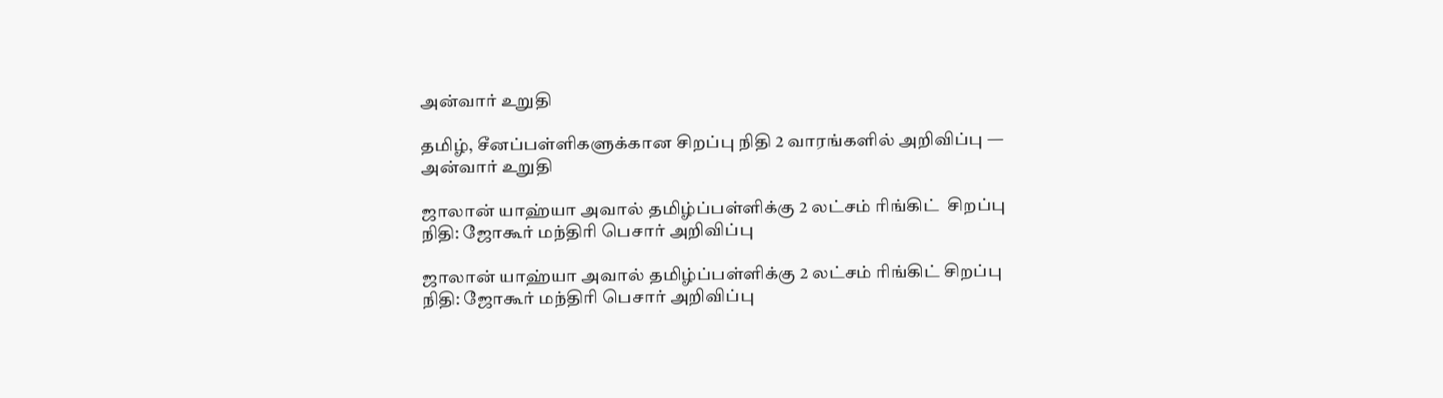அன்வார் உறுதி

தமிழ், சீனப்பள்ளிகளுக்கான சிறப்பு நிதி 2 வாரங்களில் அறிவிப்பு — அன்வார் உறுதி

ஜாலான் யாஹ்யா அவால் தமிழ்ப்பள்ளிக்கு 2 லட்சம் ரிங்கிட்  சிறப்பு நிதி: ஜோகூர் மந்திரி பெசார் அறிவிப்பு

ஜாலான் யாஹ்யா அவால் தமிழ்ப்பள்ளிக்கு 2 லட்சம் ரிங்கிட் சிறப்பு நிதி: ஜோகூர் மந்திரி பெசார் அறிவிப்பு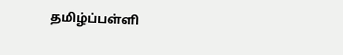தமிழ்ப்பள்ளி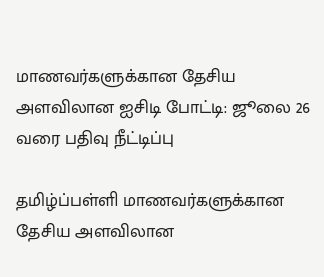மாணவர்களுக்கான தேசிய அளவிலான ஐசிடி போட்டி: ஜூலை 26 வரை பதிவு நீட்டிப்பு

தமிழ்ப்பள்ளி மாணவர்களுக்கான தேசிய அளவிலான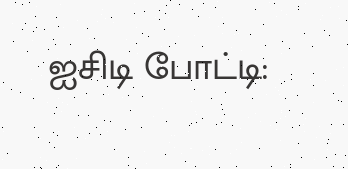ஐசிடி போட்டி: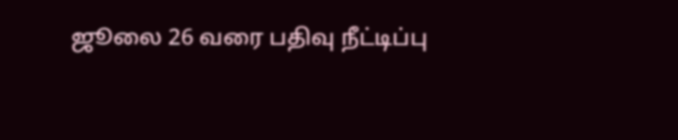ஜூலை 26 வரை பதிவு நீட்டிப்பு